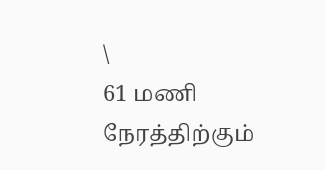\
61 மணி நேரத்திற்கும்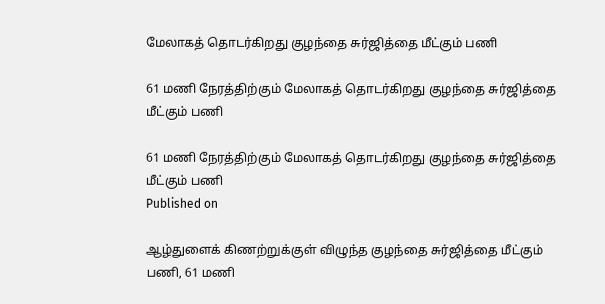மேலாகத் தொடர்கிறது குழந்தை சுர்ஜித்தை மீட்கும் பணி

61 மணி நேரத்திற்கும் மேலாகத் தொடர்கிறது குழந்தை சுர்ஜித்தை மீட்கும் பணி

61 மணி நேரத்திற்கும் மேலாகத் தொடர்கிறது குழந்தை சுர்ஜித்தை மீட்கும் பணி
Published on

ஆழ்துளைக் கிணற்றுக்குள் விழுந்த குழந்தை சுர்ஜித்தை மீட்கும் பணி, 61 மணி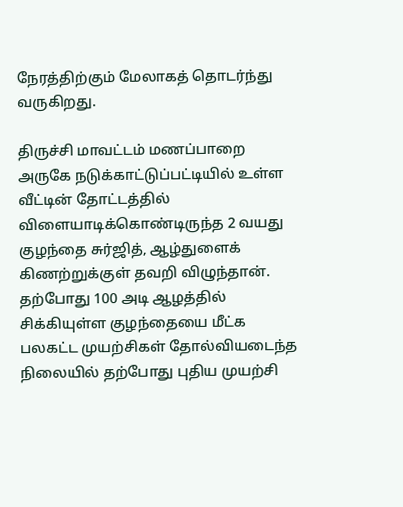நேரத்திற்கும் மேலாகத் தொடர்ந்து வருகிறது.

திருச்சி மாவட்டம் மணப்பாறை அருகே நடுக்காட்டுப்பட்டியில் உள்ள வீட்டின் தோட்டத்தில் விளையாடிக்கொண்டிருந்த 2 வயது குழந்தை சுர்ஜித், ஆழ்துளைக் கிணற்றுக்குள் தவறி விழுந்தான். தற்போது 100 அடி ஆழத்தில் சிக்கியுள்ள குழந்தையை மீட்க பலகட்ட முயற்சிகள் தோல்வியடைந்த நிலையில் தற்போது புதிய முயற்சி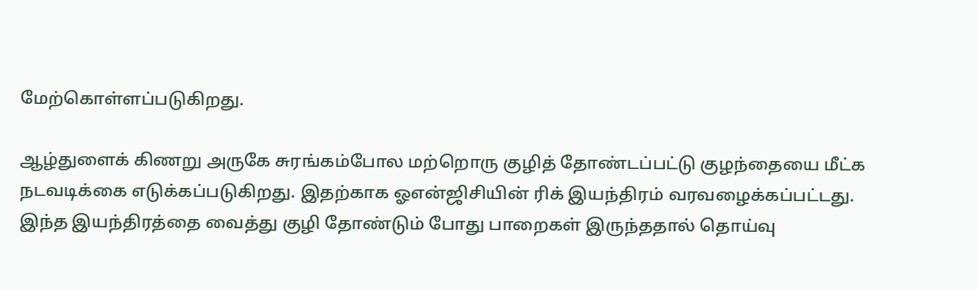மேற்கொள்ளப்படுகிறது.

ஆழ்துளைக் கிணறு அருகே சுரங்கம்போல மற்றொரு குழித் தோண்டப்பட்டு குழந்தையை மீட்க நடவடிக்கை எடுக்கப்படுகிறது. இதற்காக ஓஎன்ஜிசியின் ரிக் இயந்திரம் வரவழைக்கப்பட்டது. இந்த இயந்திரத்தை வைத்து குழி தோண்டும் போது பாறைகள் இருந்ததால் தொய்வு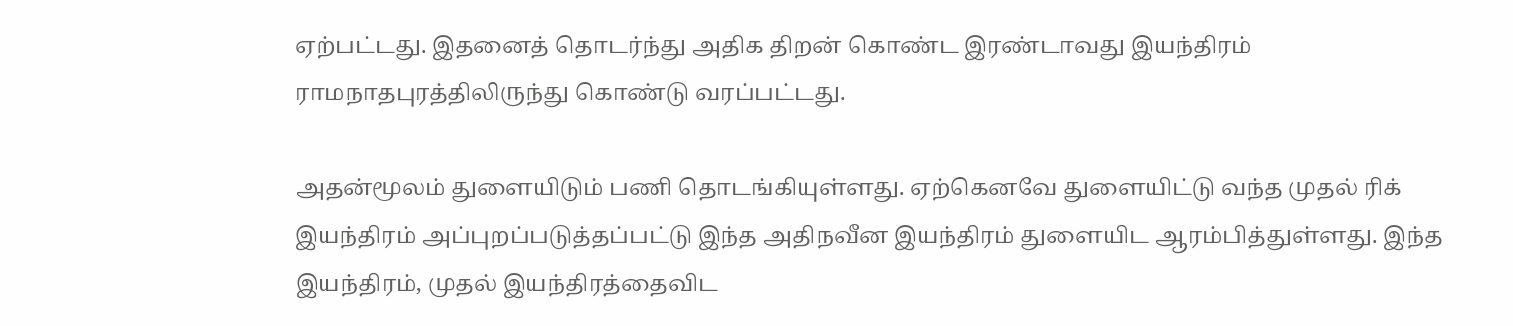ஏற்பட்டது. இதனைத் தொடர்ந்து அதிக திறன் கொண்ட இரண்டாவது இயந்திரம் ராமநாதபுரத்திலிருந்து கொண்டு வரப்பட்டது.

அதன்மூலம் துளையிடும் பணி தொடங்கியுள்ளது. ஏற்கெனவே துளையிட்டு வந்த முதல் ரிக் இயந்திரம் அப்புறப்படுத்தப்பட்டு இந்த அதிநவீன இயந்திரம் துளையிட ஆரம்பித்துள்ளது. இந்த இயந்திரம், முதல் இயந்திரத்தைவிட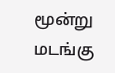மூன்று மடங்கு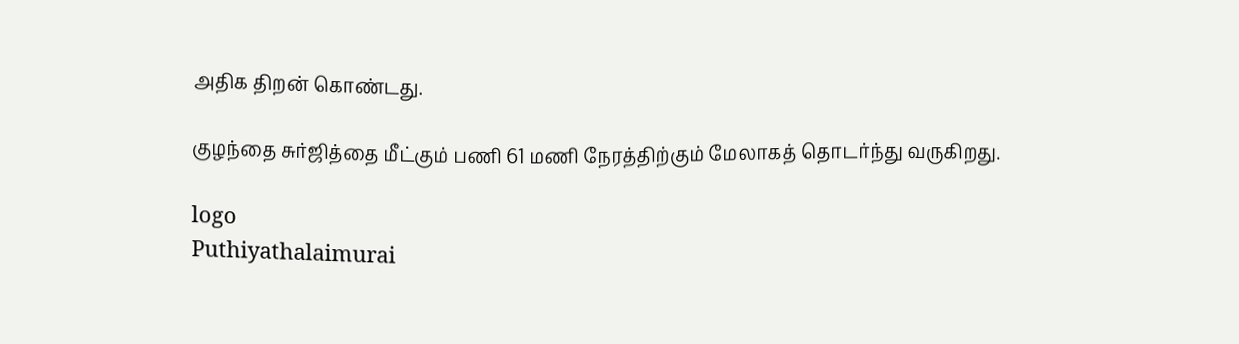அதிக திறன் கொண்டது.

குழந்தை சுர்ஜித்தை மீட்கும் பணி 61 மணி நேரத்திற்கும் மேலாகத் தொடர்ந்து வருகிறது.

logo
Puthiyathalaimurai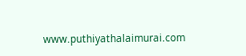www.puthiyathalaimurai.com